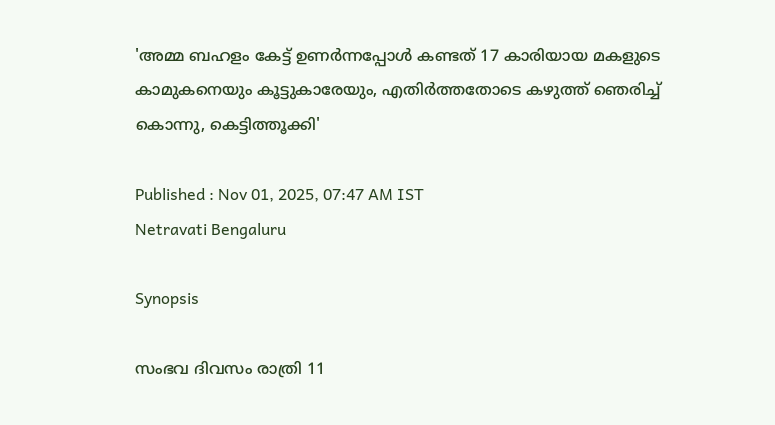'അമ്മ ബഹളം കേട്ട് ഉണർന്നപ്പോൾ കണ്ടത് 17 കാരിയായ മകളുടെ കാമുകനെയും കൂട്ടുകാരേയും, എതിർത്തതോടെ കഴുത്ത് ഞെരിച്ച് കൊന്നു, കെട്ടിത്തൂക്കി'

Published : Nov 01, 2025, 07:47 AM IST
Netravati Bengaluru

Synopsis

സംഭവ ദിവസം രാത്രി 11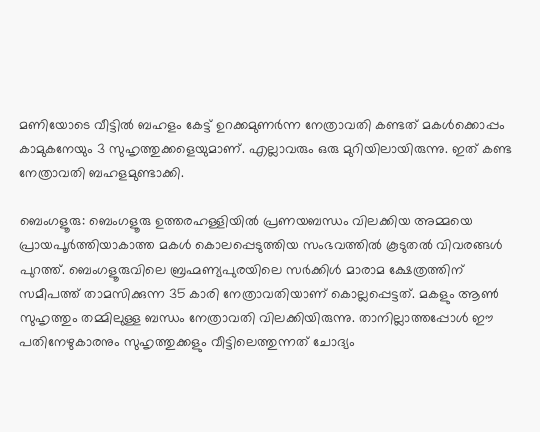മണിയോടെ വീട്ടിൽ ബഹളം കേട്ട് ഉറക്കമുണർന്ന നേത്രാവതി കണ്ടത് മകൾക്കൊപ്പം കാമുകനേയും 3 സുഹൃത്തുക്കളെയുമാണ്. എല്ലാവരും ഒരു മുറിയിലായിരുന്നു. ഇത് കണ്ട നേത്രാവതി ബഹളമുണ്ടാക്കി.

ബെംഗളൂരു: ബെംഗളൂരു ഉത്തരഹള്ളിയിൽ പ്രണയബന്ധം വിലക്കിയ അമ്മയെ  പ്രായപൂർത്തിയാകാത്ത മകൾ കൊലപ്പെടുത്തിയ സംഭവത്തിൽ കൂടുതൽ വിവരങ്ങൾ പുറത്ത്. ബെംഗളൂരുവിലെ ബ്രഹ്മണ്യപുരയിലെ സർക്കിൾ മാരാമ ക്ഷേത്രത്തിന് സമീപത്ത് താമസിക്കുന്ന 35 കാരി നേത്രാവതിയാണ് കൊല്ലപ്പെട്ടത്. മകളും ആൺ സുഹൃത്തും തമ്മിലുള്ള ബന്ധം നേത്രാവതി വിലക്കിയിരുന്നു. താനില്ലാത്തപ്പോൾ ഈ പതിനേഴുകാരനും സുഹൃത്തുക്കളും വീട്ടിലെത്തുന്നത് ചോദ്യം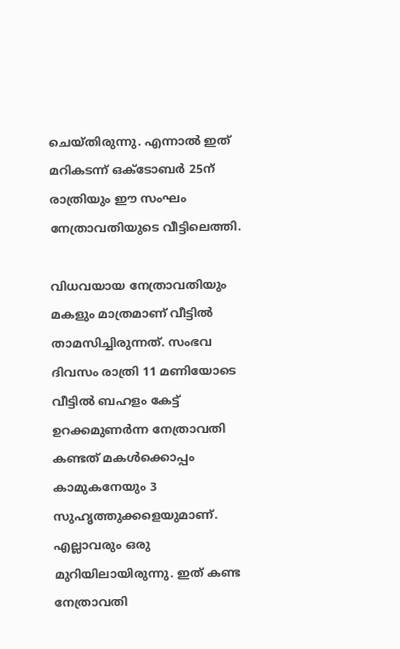ചെയ്തിരുന്നു. എന്നാൽ ഇത് മറികടന്ന് ഒക്ടോബർ 25ന് രാത്രിയും ഈ സംഘം നേത്രാവതിയുടെ വീട്ടിലെത്തി.

വിധവയായ നേത്രാവതിയും മകളും മാത്രമാണ് വീട്ടിൽ താമസിച്ചിരുന്നത്. സംഭവ ദിവസം രാത്രി 11 മണിയോടെ വീട്ടിൽ ബഹളം കേട്ട് ഉറക്കമുണർന്ന നേത്രാവതി കണ്ടത് മകൾക്കൊപ്പം കാമുകനേയും 3 സുഹൃത്തുക്കളെയുമാണ്. എല്ലാവരും ഒരു മുറിയിലായിരുന്നു. ഇത് കണ്ട നേത്രാവതി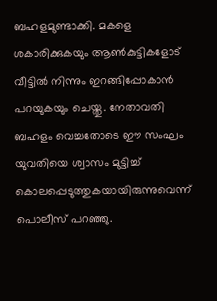ബഹളമുണ്ടാക്കി. മകളെ ശകാരിക്കുകയും ആൺകുട്ടികളോട് വീട്ടിൽ നിന്നും ഇറങ്ങിപ്പോകാൻ പറയുകയും ചെയ്തു. നേതാവതി ബഹളം വെച്ചതോടെ ഈ സംഘം യുവതിയെ ശ്വാസം മുട്ടിച്ച് കൊലപ്പെടുത്തുകയായിരുന്നുവെന്ന് പൊലീസ് പറഞ്ഞു.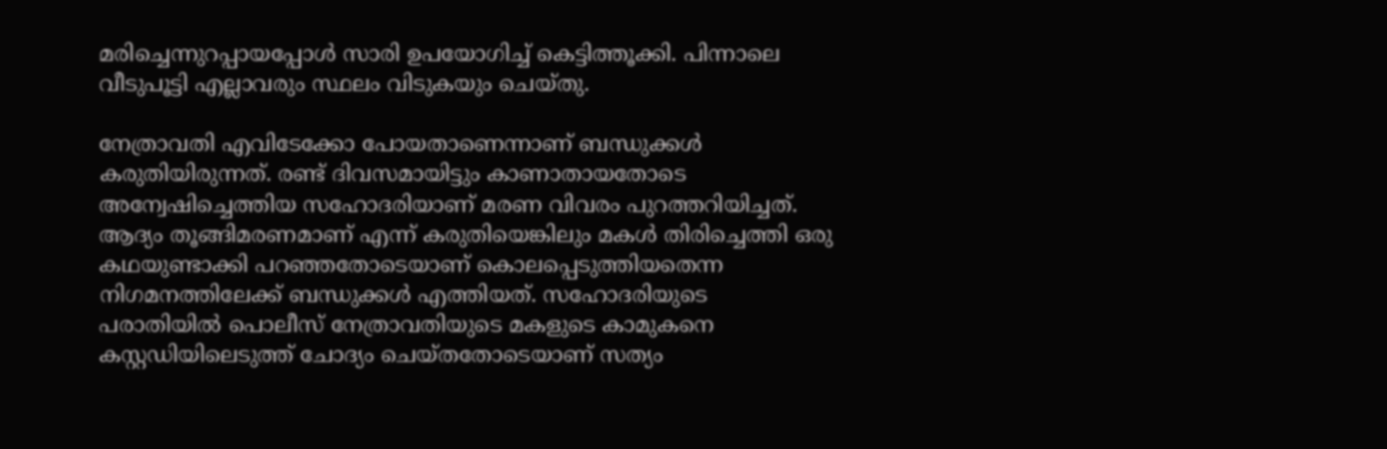മരിച്ചെന്നുറപ്പായപ്പോൾ സാരി ഉപയോഗിച്ച് കെട്ടിത്തൂക്കി. പിന്നാലെ വീടുപൂട്ടി എല്ലാവരും സ്ഥലം വിടുകയും ചെയ്തു.

നേത്രാവതി എവിടേക്കോ പോയതാണെന്നാണ് ബന്ധുക്കൾ കരുതിയിരുന്നത്. രണ്ട് ദിവസമായിട്ടും കാണാതായതോടെ അന്വേഷിച്ചെത്തിയ സഹോദരിയാണ് മരണ വിവരം പുറത്തറിയിച്ചത്. ആദ്യം തൂങ്ങിമരണമാണ് എന്ന് കരുതിയെങ്കിലും മകൾ തിരിച്ചെത്തി ഒരു കഥയുണ്ടാക്കി പറഞ്ഞതോടെയാണ് കൊലപ്പെടുത്തിയതെന്ന നിഗമനത്തിലേക്ക് ബന്ധുക്കൾ എത്തിയത്. സഹോദരിയുടെ പരാതിയിൽ പൊലീസ് നേത്രാവതിയുടെ മകളുടെ കാമുകനെ കസ്റ്റഡിയിലെടുത്ത് ചോദ്യം ചെയ്തതോടെയാണ് സത്യം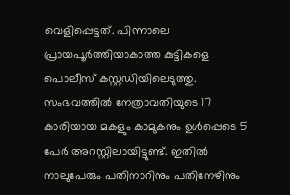വെളിപ്പെട്ടത്. പിന്നാലെ പ്രായപൂർത്തിയാകാത്ത കുട്ടികളെ പൊലീസ് കസ്റ്റഡിയിലെടുത്തു. സംഭവത്തിൽ നേത്രാവതിയുടെ 17 കാരിയായ മകളും കാമുകനും ഉൾപ്പെടെ 5 പേർ അറസ്റ്റിലായിട്ടുണ്ട്. ഇതിൽ നാലുപേരും പതിനാറിനും പതിനേഴിനും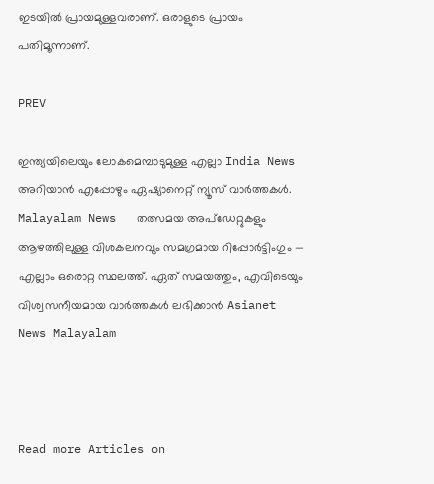ഇടയിൽ പ്രായമുള്ളവരാണ്. ഒരാളുടെ പ്രായം പതിമൂന്നാണ്.

PREV

ഇന്ത്യയിലെയും ലോകമെമ്പാടുമുള്ള എല്ലാ India News അറിയാൻ എപ്പോഴും ഏഷ്യാനെറ്റ് ന്യൂസ് വാർത്തകൾ. Malayalam News   തത്സമയ അപ്‌ഡേറ്റുകളും ആഴത്തിലുള്ള വിശകലനവും സമഗ്രമായ റിപ്പോർട്ടിംഗും — എല്ലാം ഒരൊറ്റ സ്ഥലത്ത്. ഏത് സമയത്തും, എവിടെയും വിശ്വസനീയമായ വാർത്തകൾ ലഭിക്കാൻ Asianet News Malayalam



Read more Articles on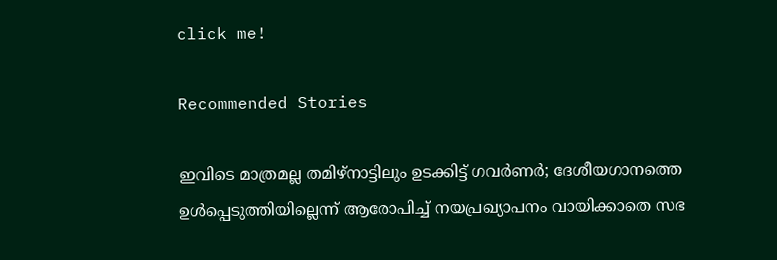click me!

Recommended Stories

ഇവിടെ മാത്രമല്ല തമിഴ്നാട്ടിലും ഉടക്കിട്ട് ഗവർണർ; ദേശീയഗാനത്തെ ഉൾപ്പെടുത്തിയില്ലെന്ന് ആരോപിച്ച് നയപ്രഖ്യാപനം വായിക്കാതെ സഭ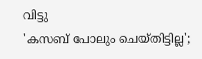വിട്ടു
'കസബ് പോലും ചെയ്തിട്ടില്ല';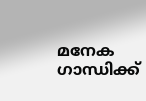മനേക ഗാന്ധിക്ക്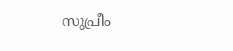സുപ്രീം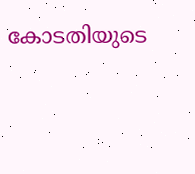കോടതിയുടെ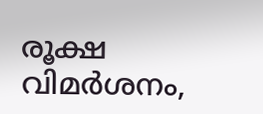രൂക്ഷ വിമർശനം,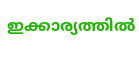ഇക്കാര്യത്തില്‍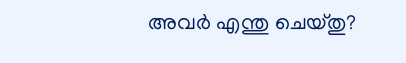അവർ എന്തു ചെയ്തു?